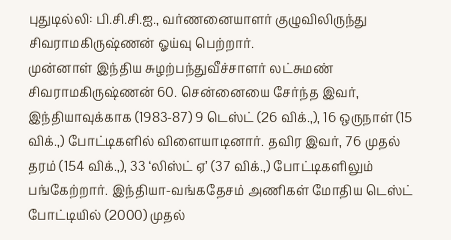புதுடில்லி: பி.சி.சி.ஐ., வர்ணனையாளர் குழுவிலிருந்து சிவராமகிருஷ்ணன் ஓய்வு பெற்றார்.
முன்னாள் இந்திய சுழற்பந்துவீச்சாளர் லட்சுமண் சிவராமகிருஷ்ணன் 60. சென்னையை சேர்ந்த இவர், இந்தியாவுக்காக (1983-87) 9 டெஸ்ட் (26 விக்.,), 16 ஒருநாள் (15 விக்.,) போட்டிகளில் விளையாடினார். தவிர இவர், 76 முதல் தரம் (154 விக்.,), 33 ‘லிஸ்ட் ஏ’ (37 விக்.,) போட்டிகளிலும் பங்கேற்றார். இந்தியா-வங்கதேசம் அணிகள் மோதிய டெஸ்ட் போட்டியில் (2000) முதல்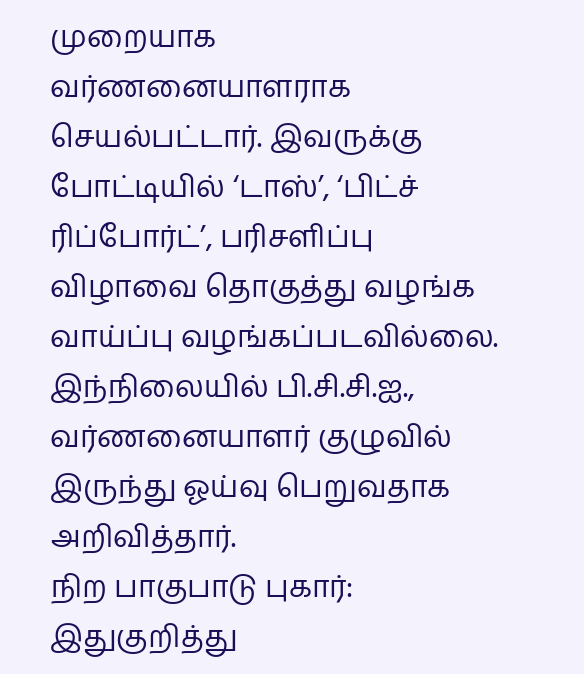முறையாக வர்ணனையாளராக செயல்பட்டார். இவருக்கு போட்டியில் ‘டாஸ்’, ‘பிட்ச் ரிப்போர்ட்’, பரிசளிப்பு விழாவை தொகுத்து வழங்க வாய்ப்பு வழங்கப்படவில்லை. இந்நிலையில் பி.சி.சி.ஐ., வர்ணனையாளர் குழுவில் இருந்து ஓய்வு பெறுவதாக அறிவித்தார்.
நிற பாகுபாடு புகார்: இதுகுறித்து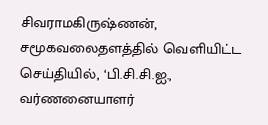சிவராமகிருஷ்ணன், சமூகவலைதளத்தில் வெளியிட்ட செய்தியில், ‘பி.சி.சி.ஐ., வர்ணனையாளர்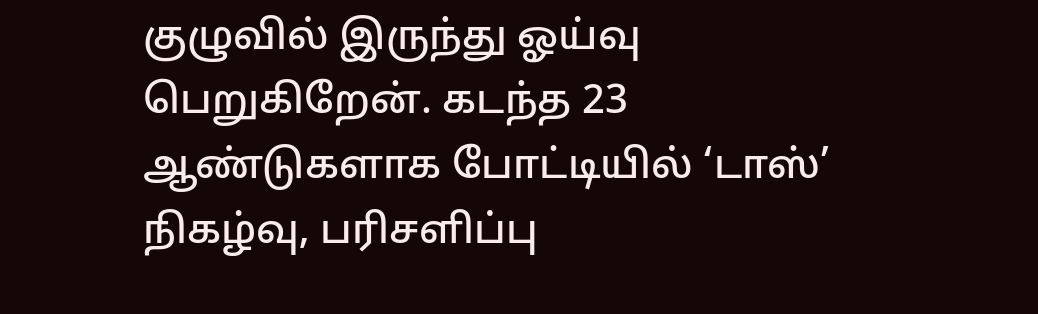குழுவில் இருந்து ஓய்வு பெறுகிறேன். கடந்த 23 ஆண்டுகளாக போட்டியில் ‘டாஸ்’ நிகழ்வு, பரிசளிப்பு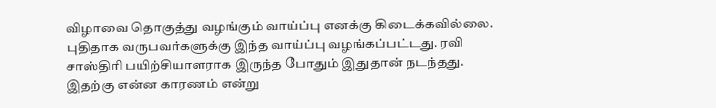விழாவை தொகுத்து வழங்கும் வாய்ப்பு எனக்கு கிடைக்கவில்லை. புதிதாக வருபவர்களுக்கு இந்த வாய்ப்பு வழங்கப்பட்டது. ரவி சாஸ்திரி பயிற்சியாளராக இருந்த போதும் இதுதான் நடந்தது. இதற்கு என்ன காரணம் என்று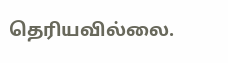தெரியவில்லை.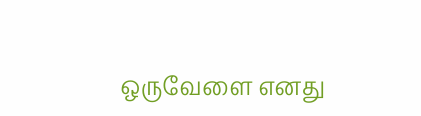ஒருவேளை எனது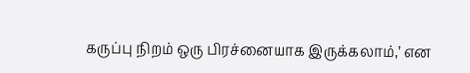கருப்பு நிறம் ஒரு பிரச்னையாக இருக்கலாம்,’ என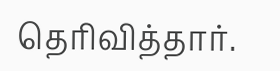தெரிவித்தார்.